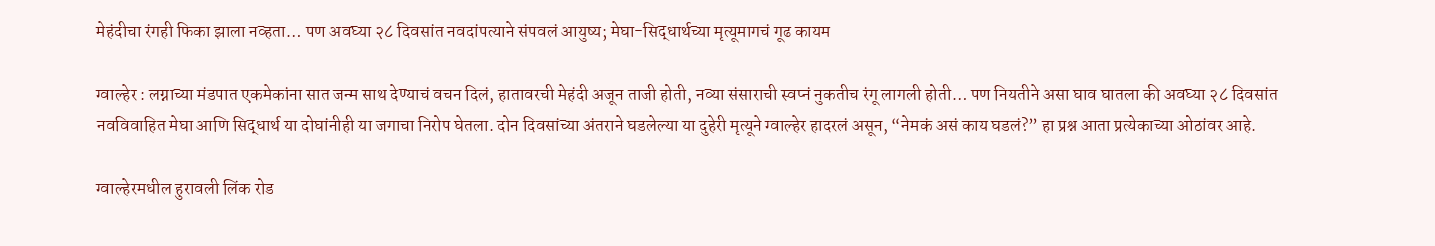मेहंदीचा रंगही फिका झाला नव्हता… पण अवघ्या २८ दिवसांत नवदांपत्याने संपवलं आयुष्य; मेघा-सिद्धार्थच्या मृत्यूमागचं गूढ कायम

ग्वाल्हेर : लग्नाच्या मंडपात एकमेकांना सात जन्म साथ देण्याचं वचन दिलं, हातावरची मेहंदी अजून ताजी होती, नव्या संसाराची स्वप्नं नुकतीच रंगू लागली होती… पण नियतीने असा घाव घातला की अवघ्या २८ दिवसांत नवविवाहित मेघा आणि सिद्धार्थ या दोघांनीही या जगाचा निरोप घेतला. दोन दिवसांच्या अंतराने घडलेल्या या दुहेरी मृत्यूने ग्वाल्हेर हादरलं असून, “नेमकं असं काय घडलं?” हा प्रश्न आता प्रत्येकाच्या ओठांवर आहे.

ग्वाल्हेरमधील हुरावली लिंक रोड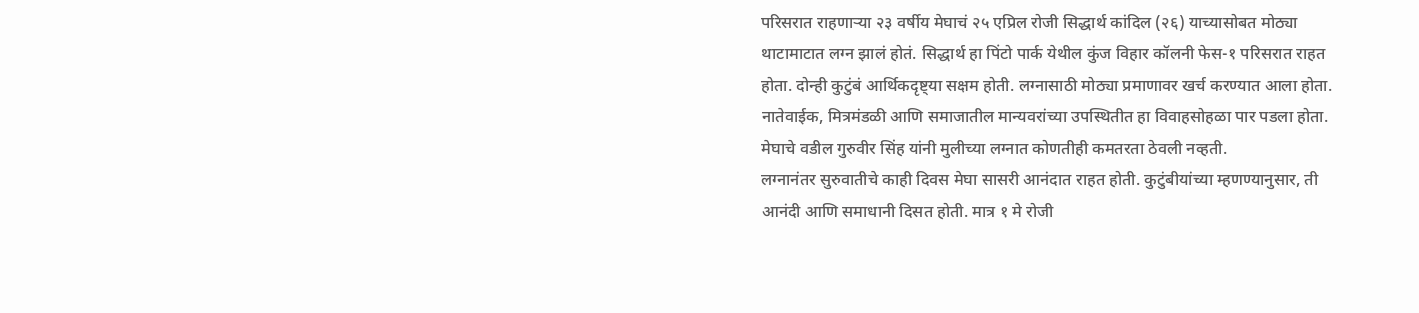परिसरात राहणाऱ्या २३ वर्षीय मेघाचं २५ एप्रिल रोजी सिद्धार्थ कांदिल (२६) याच्यासोबत मोठ्या थाटामाटात लग्न झालं होतं. सिद्धार्थ हा पिंटो पार्क येथील कुंज विहार कॉलनी फेस-१ परिसरात राहत होता. दोन्ही कुटुंबं आर्थिकदृष्ट्या सक्षम होती. लग्नासाठी मोठ्या प्रमाणावर खर्च करण्यात आला होता. नातेवाईक, मित्रमंडळी आणि समाजातील मान्यवरांच्या उपस्थितीत हा विवाहसोहळा पार पडला होता. मेघाचे वडील गुरुवीर सिंह यांनी मुलीच्या लग्नात कोणतीही कमतरता ठेवली नव्हती.
लग्नानंतर सुरुवातीचे काही दिवस मेघा सासरी आनंदात राहत होती. कुटुंबीयांच्या म्हणण्यानुसार, ती आनंदी आणि समाधानी दिसत होती. मात्र १ मे रोजी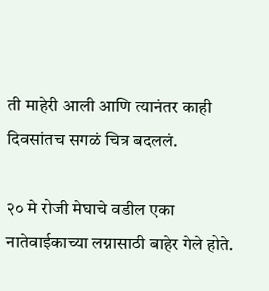ती माहेरी आली आणि त्यानंतर काही दिवसांतच सगळं चित्र बदललं.

२० मे रोजी मेघाचे वडील एका नातेवाईकाच्या लग्नासाठी बाहेर गेले होते.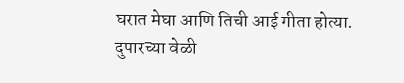घरात मेघा आणि तिची आई गीता होत्या. दुपारच्या वेळी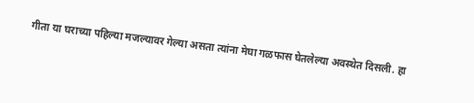गीता या घराच्या पहिल्या मजल्यावर गेल्या असता त्यांना मेघा गळफास घेतलेल्या अवस्थेत दिसली. हा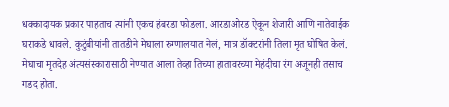धक्कादायक प्रकार पाहताच त्यांनी एकच हंबरडा फोडला. आरडाओरड ऐकून शेजारी आणि नातेवाईक घराकडे धावले. कुटुंबीयांनी तातडीने मेघाला रुग्णालयात नेलं, मात्र डॉक्टरांनी तिला मृत घोषित केलं. मेघाचा मृतदेह अंत्यसंस्कारासाठी नेण्यात आला तेव्हा तिच्या हातावरच्या मेहंदीचा रंग अजूनही तसाच गडद होता.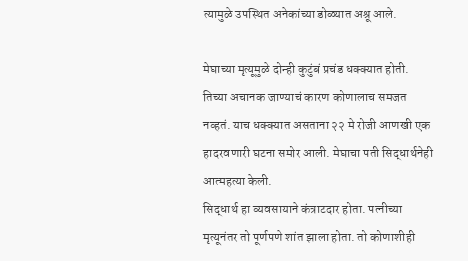त्यामुळे उपस्थित अनेकांच्या डोळ्यात अश्रू आले.

मेघाच्या मृत्यूमुळे दोन्ही कुटुंबं प्रचंड धक्क्यात होती. तिच्या अचानक जाण्याचं कारण कोणालाच समजत नव्हतं. याच धक्क्यात असताना २२ मे रोजी आणखी एक हादरवणारी घटना समोर आली. मेघाचा पती सिद्धार्थनेही आत्महत्या केली.
सिद्धार्थ हा व्यवसायाने कंत्राटदार होता. पत्नीच्या मृत्यूनंतर तो पूर्णपणे शांत झाला होता. तो कोणाशीही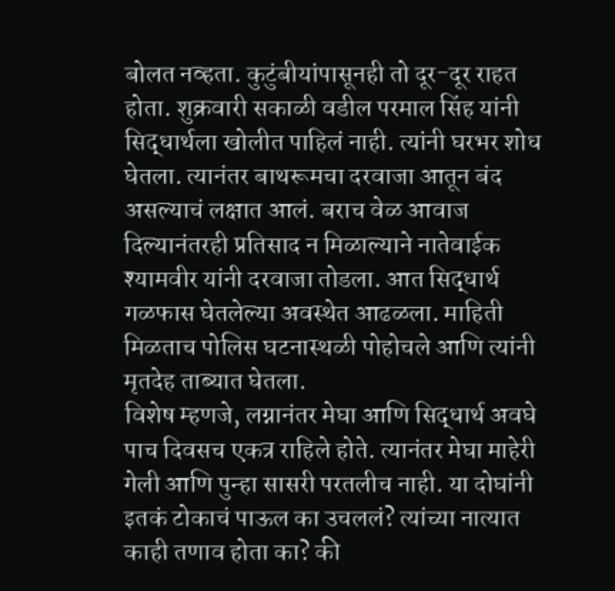बोलत नव्हता. कुटुंबीयांपासूनही तो दूर-दूर राहत होता. शुक्रवारी सकाळी वडील परमाल सिंह यांनी सिद्धार्थला खोलीत पाहिलं नाही. त्यांनी घरभर शोध घेतला. त्यानंतर बाथरूमचा दरवाजा आतून बंद असल्याचं लक्षात आलं. बराच वेळ आवाज दिल्यानंतरही प्रतिसाद न मिळाल्याने नातेवाईक श्यामवीर यांनी दरवाजा तोडला. आत सिद्धार्थ गळफास घेतलेल्या अवस्थेत आढळला. माहिती मिळताच पोलिस घटनास्थळी पोहोचले आणि त्यांनी मृतदेह ताब्यात घेतला.
विशेष म्हणजे, लग्नानंतर मेघा आणि सिद्धार्थ अवघे पाच दिवसच एकत्र राहिले होते. त्यानंतर मेघा माहेरी गेली आणि पुन्हा सासरी परतलीच नाही. या दोघांनी इतकं टोकाचं पाऊल का उचललं? त्यांच्या नात्यात काही तणाव होता का? की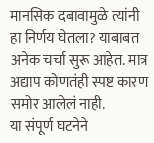मानसिक दबावामुळे त्यांनी हा निर्णय घेतला? याबाबत अनेक चर्चा सुरू आहेत. मात्र अद्याप कोणतंही स्पष्ट कारण समोर आलेलं नाही.
या संपूर्ण घटनेने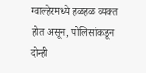ग्वाल्हेरमध्ये हळहळ व्यक्त होत असून, पोलिसांकडून दोन्ही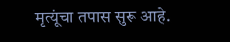मृत्यूंचा तपास सुरू आहे.